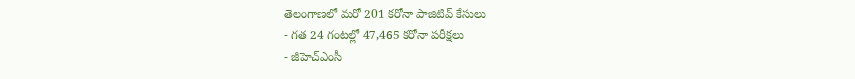తెలంగాణలో మరో 201 కరోనా పాజిటివ్ కేసులు
- గత 24 గంటల్లో 47,465 కరోనా పరీక్షలు
- జీహెచ్ఎంసీ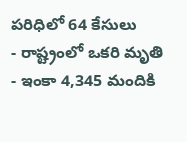పరిధిలో 64 కేసులు
- రాష్ట్రంలో ఒకరి మృతి
- ఇంకా 4,345 మందికి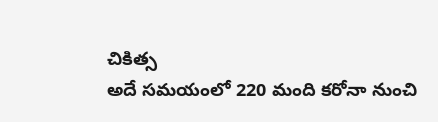చికిత్స
అదే సమయంలో 220 మంది కరోనా నుంచి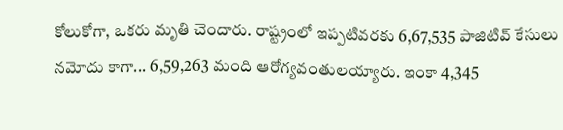కోలుకోగా, ఒకరు మృతి చెందారు. రాష్ట్రంలో ఇప్పటివరకు 6,67,535 పాజిటివ్ కేసులు నమోదు కాగా... 6,59,263 మంది ఆరోగ్యవంతులయ్యారు. ఇంకా 4,345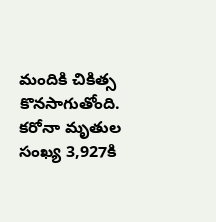మందికి చికిత్స కొనసాగుతోంది. కరోనా మృతుల సంఖ్య 3,927కి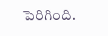పెరిగింది.